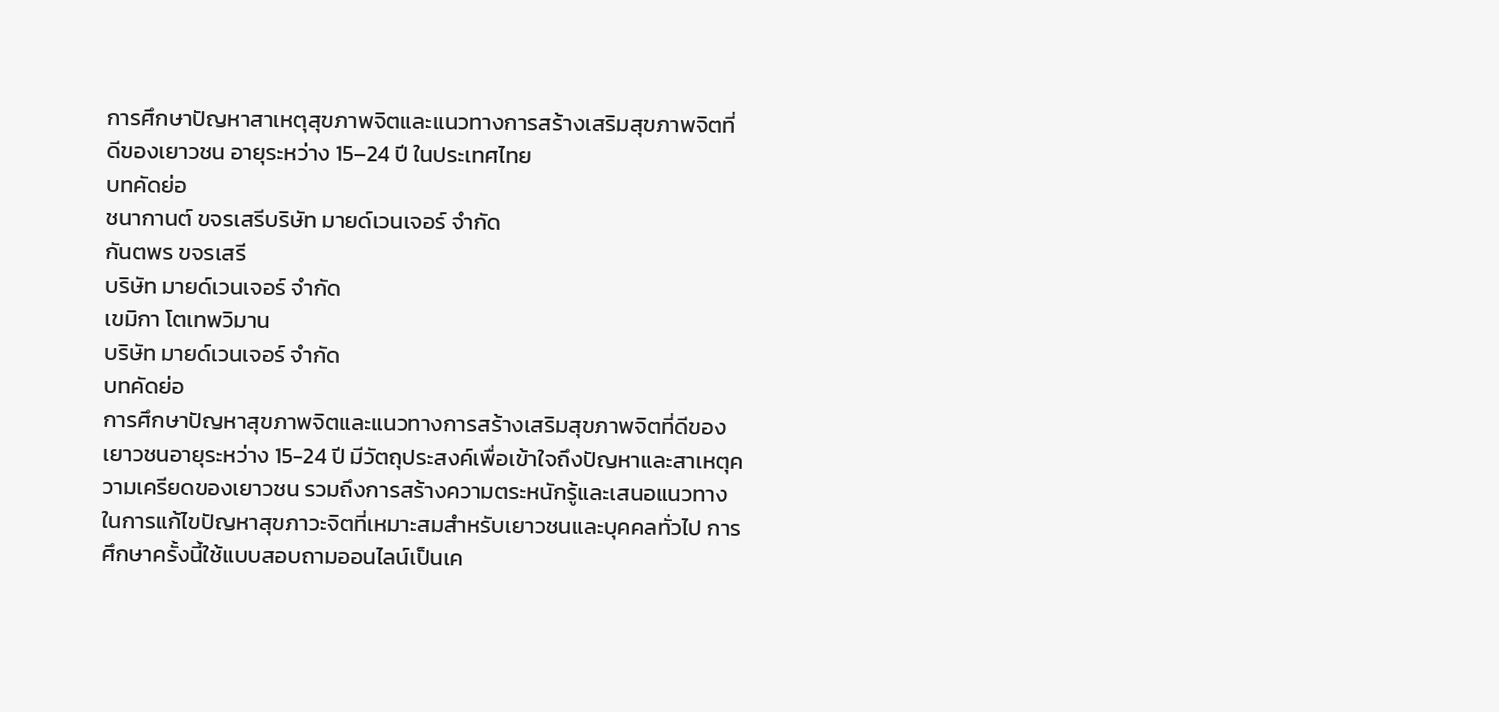การศึกษาปัญหาสาเหตุสุขภาพจิตและแนวทางการสร้างเสริมสุขภาพจิตที่ดีของเยาวชน อายุระหว่าง 15–24 ปี ในประเทศไทย
บทคัดย่อ
ชนากานต์ ขจรเสรีบริษัท มายด์เวนเจอร์ จำกัด
กันตพร ขจรเสรี
บริษัท มายด์เวนเจอร์ จำกัด
เขมิกา โตเทพวิมาน
บริษัท มายด์เวนเจอร์ จำกัด
บทคัดย่อ
การศึกษาปัญหาสุขภาพจิตและแนวทางการสร้างเสริมสุขภาพจิตที่ดีของเยาวชนอายุระหว่าง 15-24 ปี มีวัตถุประสงค์เพื่อเข้าใจถึงปัญหาและสาเหตุความเครียดของเยาวชน รวมถึงการสร้างความตระหนักรู้และเสนอแนวทางในการแก้ไขปัญหาสุขภาวะจิตที่เหมาะสมสำหรับเยาวชนและบุคคลทั่วไป การศึกษาครั้งนี้ใช้แบบสอบถามออนไลน์เป็นเค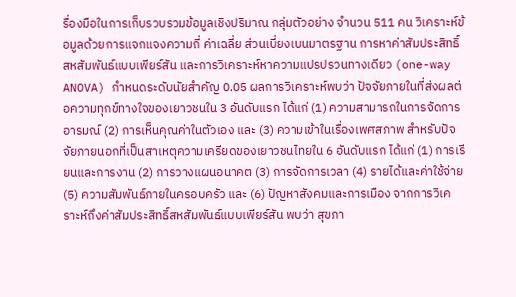รื่องมือในการเก็บรวบรวมข้อมูลเชิงปริมาณ กลุ่มตัวอย่าง จำนวน 511 คน วิเคราะห์ข้อมูลด้วยการแจกแจงความถี่ ค่าเฉลี่ย ส่วนเบี่ยงเบนมาตรฐาน การหาค่าสัมประสิทธิ์สหสัมพันธ์แบบเพียร์สัน และการวิเคราะห์หาความแปรปรวนทางเดียว (one-way ANOVA) กำหนดระดับนัยสำคัญ 0.05 ผลการวิเคราะห์พบว่า ปัจจัยภายในที่ส่งผลต่อความทุกข์ทางใจของเยาวชนใน 3 อันดับแรก ได้แก่ (1) ความสามารถในการจัดการอารมณ์ (2) การเห็นคุณค่าในตัวเอง และ (3) ความเข้าในเรื่องเพศสภาพ สำหรับปัจจัยภายนอกที่เป็นสาเหตุความเครียดของเยาวชนไทยใน 6 อันดับแรก ได้แก่ (1) การเรียนและการงาน (2) การวางแผนอนาคต (3) การจัดการเวลา (4) รายได้และค่าใช้จ่าย (5) ความสัมพันธ์ภายในครอบครัว และ (6) ปัญหาสังคมและการเมือง จากการวิเคราะห์ถึงค่าสัมประสิทธิ์สหสัมพันธ์แบบเพียร์สัน พบว่า สุขภา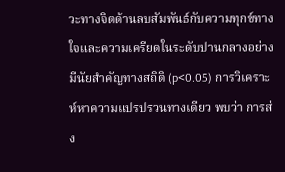วะทางจิตด้านลบสัมพันธ์กับความทุกข์ทางใจและความเครียดในระดับปานกลางอย่างมีนัยสำคัญทางสถิติ (p<0.05) การวิเคราะห์หาความแปรปรวนทางเดียว พบว่า การส่ง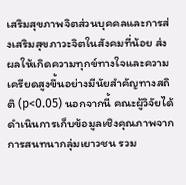เสริมสุขภาพจิตส่วนบุคคลและการส่งเสริมสุขภาวะจิตในสังคมที่น้อย ส่งผลให้เกิดความทุกข์ทางใจและความเครียดสูงขึ้นอย่างมีนัยสำคัญทางสถิติ (p<0.05) นอกจากนี้ คณะผู้วิจัยได้ดำเนินการเก็บข้อมูลเชิงคุณภาพจากการสนทนากลุ่มเยาวชน รวม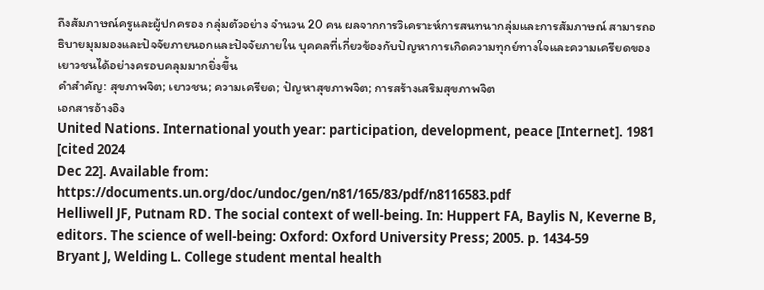ถึงสัมภาษณ์ครูและผู้ปกครอง กลุ่มตัวอย่าง จำนวน 20 คน ผลจากการวิเคราะห์การสนทนากลุ่มและการสัมภาษณ์ สามารถอธิบายมุมมองและปัจจัยภายนอกและปัจจัยภายใน บุคคลที่เกี่ยวข้องกับปัญหาการเกิดความทุกย์ทางใจและความเครียดของเยาวชนได้อย่างครอบคลุมมากยิ่งขึ้น
คำสำคัญ: สุขภาพจิต; เยาวชน; ความเครียด; ปัญหาสุขภาพจิต; การสร้างเสริมสุขภาพจิต
เอกสารอ้างอิง
United Nations. International youth year: participation, development, peace [Internet]. 1981 [cited 2024
Dec 22]. Available from: https://documents.un.org/doc/undoc/gen/n81/165/83/pdf/n8116583.pdf
Helliwell JF, Putnam RD. The social context of well-being. In: Huppert FA, Baylis N, Keverne B, editors. The science of well-being: Oxford: Oxford University Press; 2005. p. 1434-59
Bryant J, Welding L. College student mental health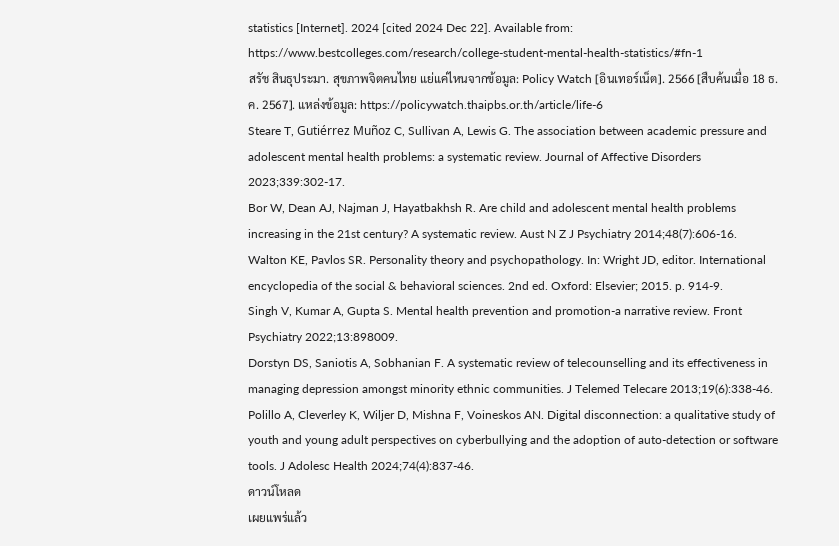statistics [Internet]. 2024 [cited 2024 Dec 22]. Available from: https://www.bestcolleges.com/research/college-student-mental-health-statistics/#fn-1
สรัช สินธุประมา. สุขภาพจิตคนไทย แย่แค่ไหนจากข้อมูล: Policy Watch [อินเทอร์เน็ต]. 2566 [สืบค้นเมื่อ 18 ธ.ค. 2567]. แหล่งข้อมูล: https://policywatch.thaipbs.or.th/article/life-6
Steare T, Gutiérrez Muñoz C, Sullivan A, Lewis G. The association between academic pressure and adolescent mental health problems: a systematic review. Journal of Affective Disorders 2023;339:302-17.
Bor W, Dean AJ, Najman J, Hayatbakhsh R. Are child and adolescent mental health problems increasing in the 21st century? A systematic review. Aust N Z J Psychiatry 2014;48(7):606-16.
Walton KE, Pavlos SR. Personality theory and psychopathology. In: Wright JD, editor. International encyclopedia of the social & behavioral sciences. 2nd ed. Oxford: Elsevier; 2015. p. 914-9.
Singh V, Kumar A, Gupta S. Mental health prevention and promotion-a narrative review. Front Psychiatry 2022;13:898009.
Dorstyn DS, Saniotis A, Sobhanian F. A systematic review of telecounselling and its effectiveness in managing depression amongst minority ethnic communities. J Telemed Telecare 2013;19(6):338-46.
Polillo A, Cleverley K, Wiljer D, Mishna F, Voineskos AN. Digital disconnection: a qualitative study of youth and young adult perspectives on cyberbullying and the adoption of auto-detection or software tools. J Adolesc Health 2024;74(4):837-46.
ดาวน์โหลด
เผยแพร่แล้ว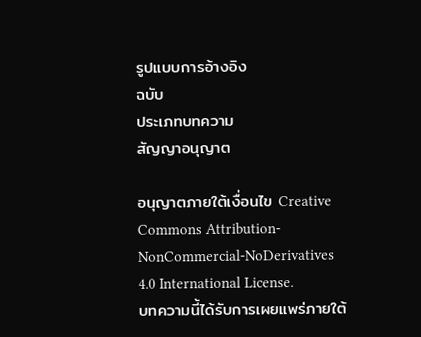รูปแบบการอ้างอิง
ฉบับ
ประเภทบทความ
สัญญาอนุญาต

อนุญาตภายใต้เงื่อนไข Creative Commons Attribution-NonCommercial-NoDerivatives 4.0 International License.
บทความนี้ได้รับการเผยแพร่ภายใต้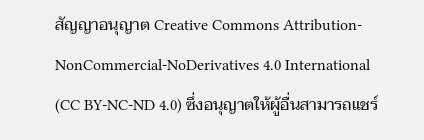สัญญาอนุญาต Creative Commons Attribution-NonCommercial-NoDerivatives 4.0 International (CC BY-NC-ND 4.0) ซึ่งอนุญาตให้ผู้อื่นสามารถแชร์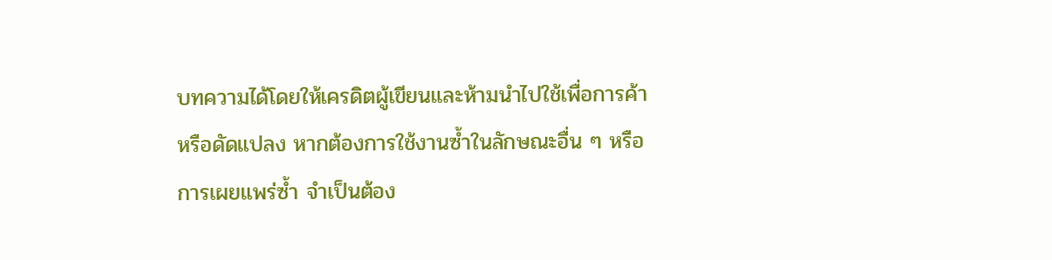บทความได้โดยให้เครดิตผู้เขียนและห้ามนำไปใช้เพื่อการค้าหรือดัดแปลง หากต้องการใช้งานซ้ำในลักษณะอื่น ๆ หรือการเผยแพร่ซ้ำ จำเป็นต้อง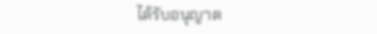ได้รับอนุญาต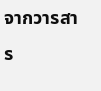จากวารสาร